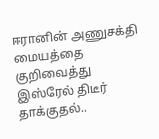ஈரானின் அணுசக்தி மையத்தை குறிவைத்து இஸ்ரேல் திடீர் தாக்குதல்..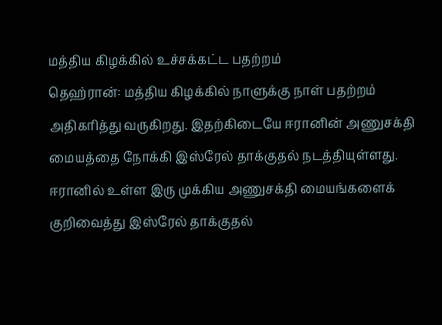மத்திய கிழக்கில் உச்சக்கட்ட பதற்றம்
தெஹ்ரான்: மத்திய கிழக்கில் நாளுக்கு நாள் பதற்றம் அதிகரித்து வருகிறது. இதற்கிடையே ஈரானின் அணுசக்தி மையத்தை நோக்கி இஸ்ரேல் தாக்குதல் நடத்தியுள்ளது. ஈரானில் உள்ள இரு முக்கிய அணுசக்தி மையங்களைக் குறிவைத்து இஸ்ரேல் தாக்குதல்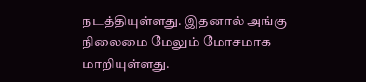நடத்தியுள்ளது. இதனால் அங்கு நிலைமை மேலும் மோசமாக மாறியுள்ளது.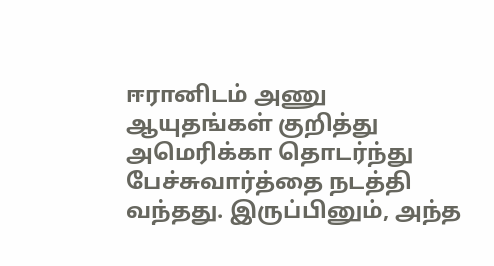ஈரானிடம் அணு ஆயுதங்கள் குறித்து அமெரிக்கா தொடர்ந்து பேச்சுவார்த்தை நடத்தி வந்தது. இருப்பினும், அந்த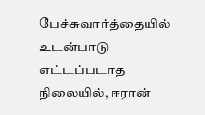பேச்சுவார்த்தையில் உடன்பாடு எட்டப்படாத நிலையில், ஈரான்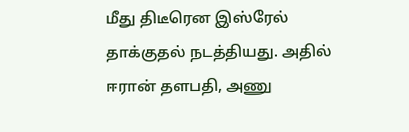மீது திடீரென இஸ்ரேல் தாக்குதல் நடத்தியது. அதில் ஈரான் தளபதி, அணு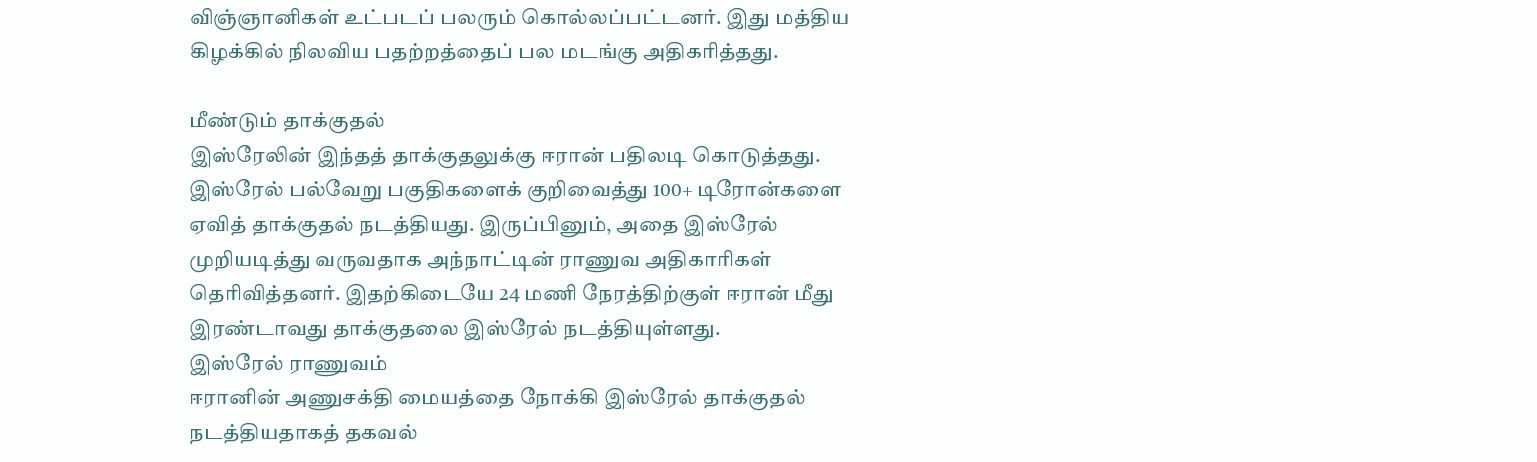விஞ்ஞானிகள் உட்படப் பலரும் கொல்லப்பட்டனர். இது மத்திய கிழக்கில் நிலவிய பதற்றத்தைப் பல மடங்கு அதிகரித்தது.

மீண்டும் தாக்குதல்
இஸ்ரேலின் இந்தத் தாக்குதலுக்கு ஈரான் பதிலடி கொடுத்தது. இஸ்ரேல் பல்வேறு பகுதிகளைக் குறிவைத்து 100+ டிரோன்களை ஏவித் தாக்குதல் நடத்தியது. இருப்பினும், அதை இஸ்ரேல் முறியடித்து வருவதாக அந்நாட்டின் ராணுவ அதிகாரிகள் தெரிவித்தனர். இதற்கிடையே 24 மணி நேரத்திற்குள் ஈரான் மீது இரண்டாவது தாக்குதலை இஸ்ரேல் நடத்தியுள்ளது.
இஸ்ரேல் ராணுவம்
ஈரானின் அணுசக்தி மையத்தை நோக்கி இஸ்ரேல் தாக்குதல் நடத்தியதாகத் தகவல்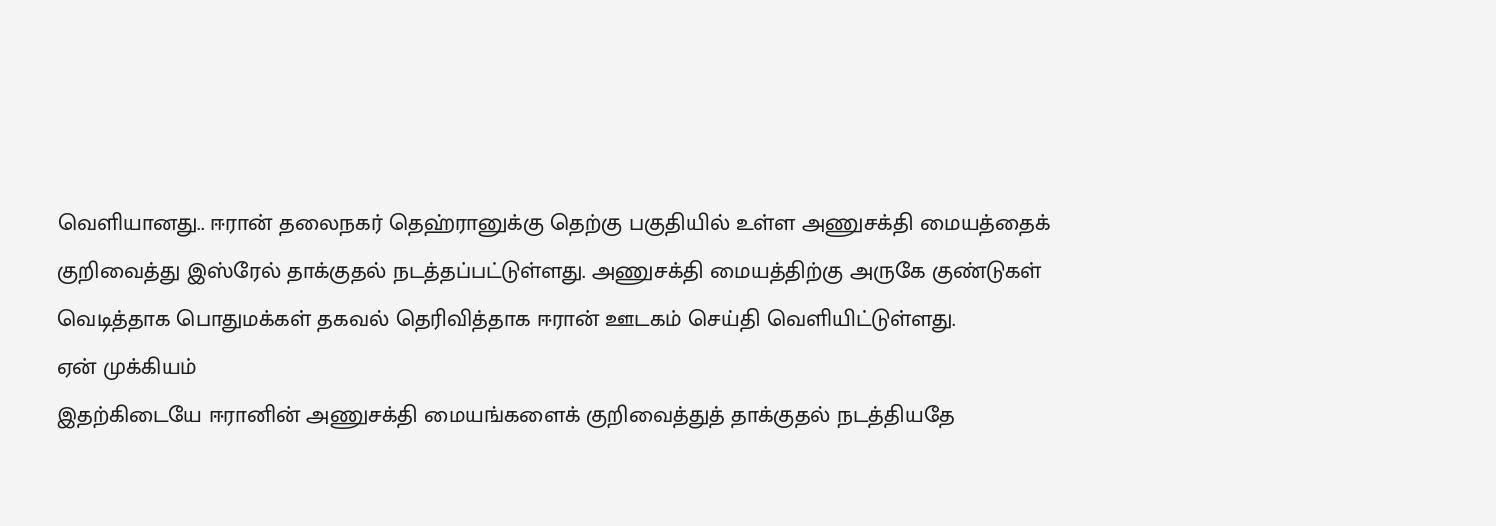வெளியானது.. ஈரான் தலைநகர் தெஹ்ரானுக்கு தெற்கு பகுதியில் உள்ள அணுசக்தி மையத்தைக் குறிவைத்து இஸ்ரேல் தாக்குதல் நடத்தப்பட்டுள்ளது. அணுசக்தி மையத்திற்கு அருகே குண்டுகள் வெடித்தாக பொதுமக்கள் தகவல் தெரிவித்தாக ஈரான் ஊடகம் செய்தி வெளியிட்டுள்ளது.
ஏன் முக்கியம்
இதற்கிடையே ஈரானின் அணுசக்தி மையங்களைக் குறிவைத்துத் தாக்குதல் நடத்தியதே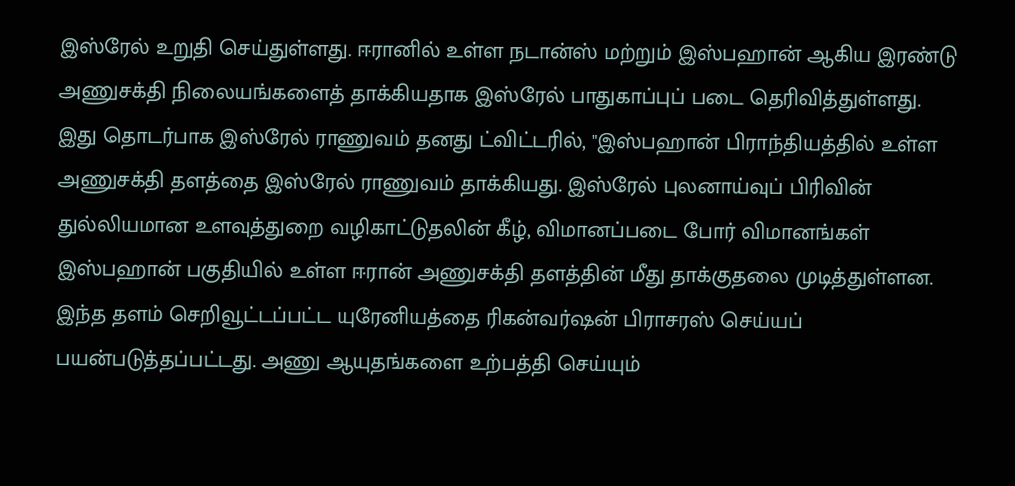இஸ்ரேல் உறுதி செய்துள்ளது. ஈரானில் உள்ள நடான்ஸ் மற்றும் இஸ்பஹான் ஆகிய இரண்டு அணுசக்தி நிலையங்களைத் தாக்கியதாக இஸ்ரேல் பாதுகாப்புப் படை தெரிவித்துள்ளது.
இது தொடர்பாக இஸ்ரேல் ராணுவம் தனது ட்விட்டரில், "இஸ்பஹான் பிராந்தியத்தில் உள்ள அணுசக்தி தளத்தை இஸ்ரேல் ராணுவம் தாக்கியது. இஸ்ரேல் புலனாய்வுப் பிரிவின் துல்லியமான உளவுத்துறை வழிகாட்டுதலின் கீழ், விமானப்படை போர் விமானங்கள் இஸ்பஹான் பகுதியில் உள்ள ஈரான் அணுசக்தி தளத்தின் மீது தாக்குதலை முடித்துள்ளன. இந்த தளம் செறிவூட்டப்பட்ட யுரேனியத்தை ரிகன்வர்ஷன் பிராசரஸ் செய்யப் பயன்படுத்தப்பட்டது. அணு ஆயுதங்களை உற்பத்தி செய்யும்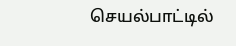செயல்பாட்டில்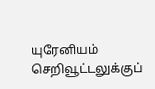யுரேனியம் செறிவூட்டலுக்குப்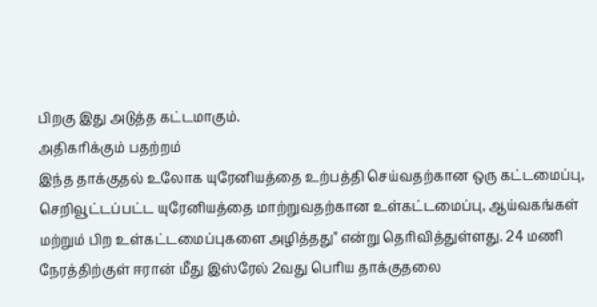பிறகு இது அடுத்த கட்டமாகும்.
அதிகரிக்கும் பதற்றம்
இந்த தாக்குதல் உலோக யுரேனியத்தை உற்பத்தி செய்வதற்கான ஒரு கட்டமைப்பு, செறிவூட்டப்பட்ட யுரேனியத்தை மாற்றுவதற்கான உள்கட்டமைப்பு, ஆய்வகங்கள் மற்றும் பிற உள்கட்டமைப்புகளை அழித்தது" என்று தெரிவித்துள்ளது. 24 மணி நேரத்திற்குள் ஈரான் மீது இஸ்ரேல் 2வது பெரிய தாக்குதலை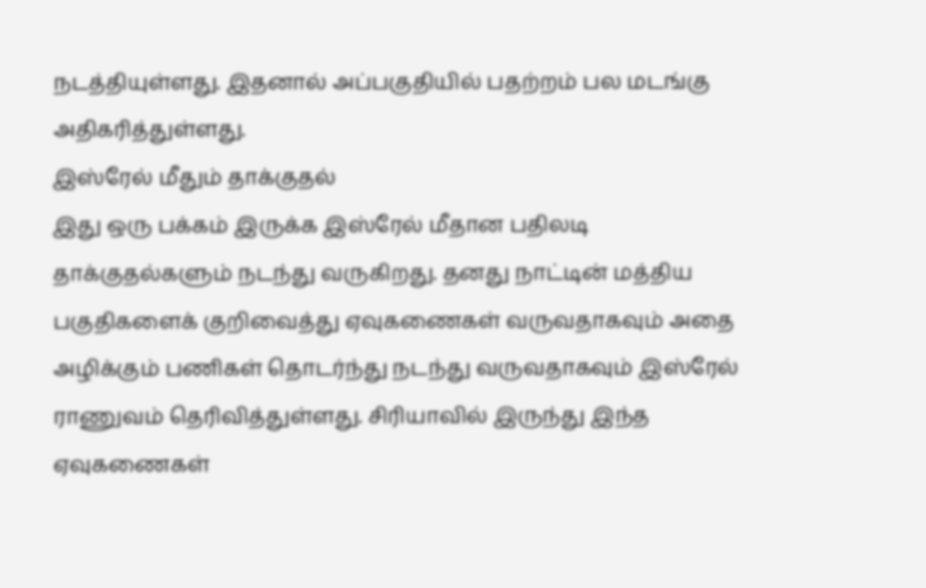நடத்தியுள்ளது. இதனால் அப்பகுதியில் பதற்றம் பல மடங்கு அதிகரித்துள்ளது.
இஸ்ரேல் மீதும் தாக்குதல்
இது ஒரு பக்கம் இருக்க இஸ்ரேல் மீதான பதிலடி தாக்குதல்களும் நடந்து வருகிறது. தனது நாட்டின் மத்திய பகுதிகளைக் குறிவைத்து ஏவுகணைகள் வருவதாகவும் அதை அழிக்கும் பணிகள் தொடர்ந்து நடந்து வருவதாகவும் இஸ்ரேல் ராணுவம் தெரிவித்துள்ளது. சிரியாவில் இருந்து இந்த ஏவுகணைகள்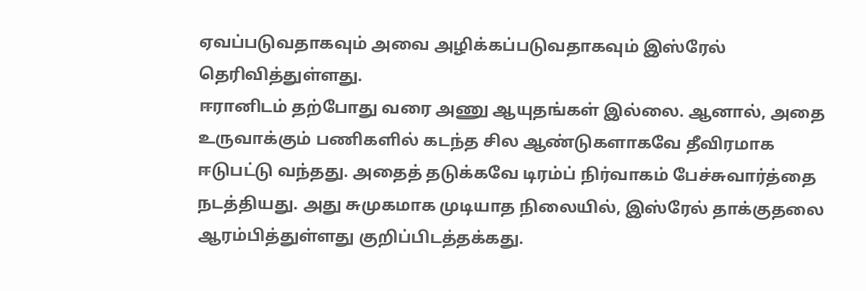ஏவப்படுவதாகவும் அவை அழிக்கப்படுவதாகவும் இஸ்ரேல் தெரிவித்துள்ளது.
ஈரானிடம் தற்போது வரை அணு ஆயுதங்கள் இல்லை. ஆனால், அதை உருவாக்கும் பணிகளில் கடந்த சில ஆண்டுகளாகவே தீவிரமாக ஈடுபட்டு வந்தது. அதைத் தடுக்கவே டிரம்ப் நிர்வாகம் பேச்சுவார்த்தை நடத்தியது. அது சுமுகமாக முடியாத நிலையில், இஸ்ரேல் தாக்குதலை ஆரம்பித்துள்ளது குறிப்பிடத்தக்கது.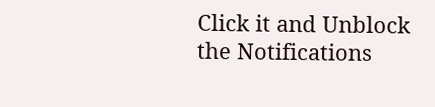Click it and Unblock the Notifications